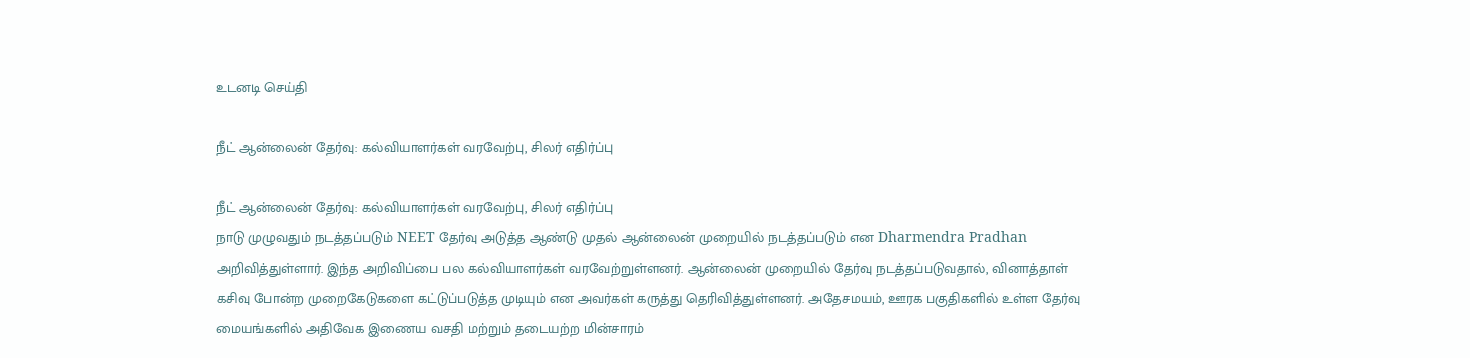உடனடி செய்தி

நீட் ஆன்லைன் தேர்வு: கல்வியாளர்கள் வரவேற்பு, சிலர் எதிர்ப்பு

நீட் ஆன்லைன் தேர்வு: கல்வியாளர்கள் வரவேற்பு, சிலர் எதிர்ப்பு
நாடு முழுவதும் நடத்தப்படும் NEET தேர்வு அடுத்த ஆண்டு முதல் ஆன்லைன் முறையில் நடத்தப்படும் என Dharmendra Pradhan அறிவித்துள்ளார். இந்த அறிவிப்பை பல கல்வியாளர்கள் வரவேற்றுள்ளனர். ஆன்லைன் முறையில் தேர்வு நடத்தப்படுவதால், வினாத்தாள் கசிவு போன்ற முறைகேடுகளை கட்டுப்படுத்த முடியும் என அவர்கள் கருத்து தெரிவித்துள்ளனர். அதேசமயம், ஊரக பகுதிகளில் உள்ள தேர்வு மையங்களில் அதிவேக இணைய வசதி மற்றும் தடையற்ற மின்சாரம்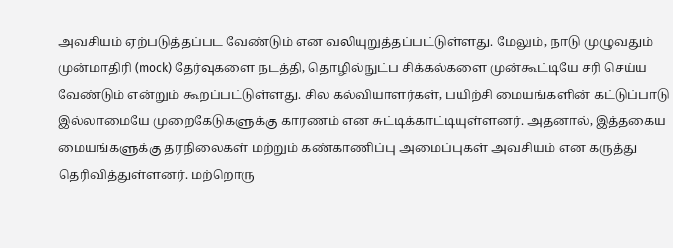அவசியம் ஏற்படுத்தப்பட வேண்டும் என வலியுறுத்தப்பட்டுள்ளது. மேலும், நாடு முழுவதும் முன்மாதிரி (mock) தேர்வுகளை நடத்தி, தொழில்நுட்ப சிக்கல்களை முன்கூட்டியே சரி செய்ய வேண்டும் என்றும் கூறப்பட்டுள்ளது. சில கல்வியாளர்கள், பயிற்சி மையங்களின் கட்டுப்பாடு இல்லாமையே முறைகேடுகளுக்கு காரணம் என சுட்டிக்காட்டியுள்ளனர். அதனால், இத்தகைய மையங்களுக்கு தரநிலைகள் மற்றும் கண்காணிப்பு அமைப்புகள் அவசியம் என கருத்து தெரிவித்துள்ளனர். மற்றொரு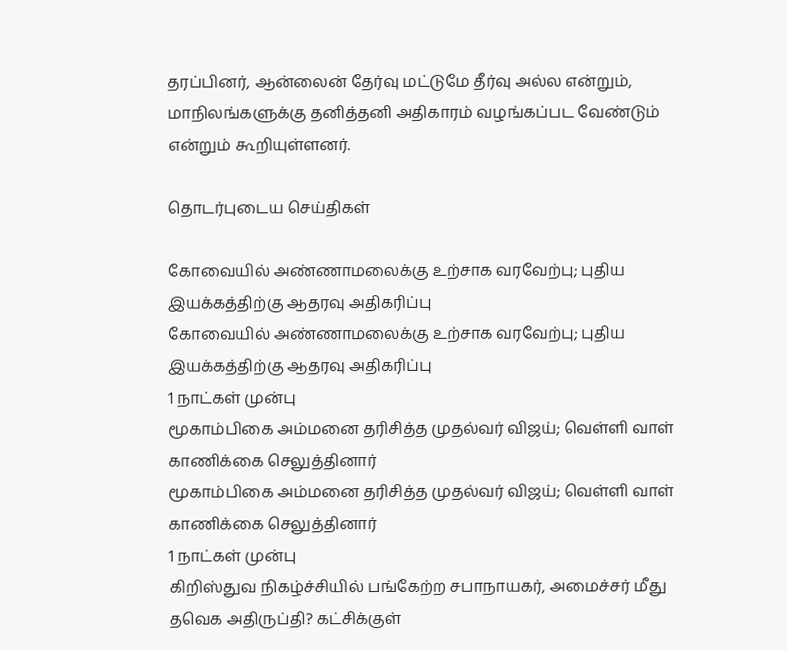தரப்பினர், ஆன்லைன் தேர்வு மட்டுமே தீர்வு அல்ல என்றும், மாநிலங்களுக்கு தனித்தனி அதிகாரம் வழங்கப்பட வேண்டும் என்றும் கூறியுள்ளனர்.

தொடர்புடைய செய்திகள்

கோவையில் அண்ணாமலைக்கு உற்சாக வரவேற்பு; புதிய இயக்கத்திற்கு ஆதரவு அதிகரிப்பு
கோவையில் அண்ணாமலைக்கு உற்சாக வரவேற்பு; புதிய இயக்கத்திற்கு ஆதரவு அதிகரிப்பு
1 நாட்கள் முன்பு
மூகாம்பிகை அம்மனை தரிசித்த முதல்வர் விஜய்; வெள்ளி வாள் காணிக்கை செலுத்தினார்
மூகாம்பிகை அம்மனை தரிசித்த முதல்வர் விஜய்; வெள்ளி வாள் காணிக்கை செலுத்தினார்
1 நாட்கள் முன்பு
கிறிஸ்துவ நிகழ்ச்சியில் பங்கேற்ற சபாநாயகர், அமைச்சர் மீது தவெக அதிருப்தி? கட்சிக்குள்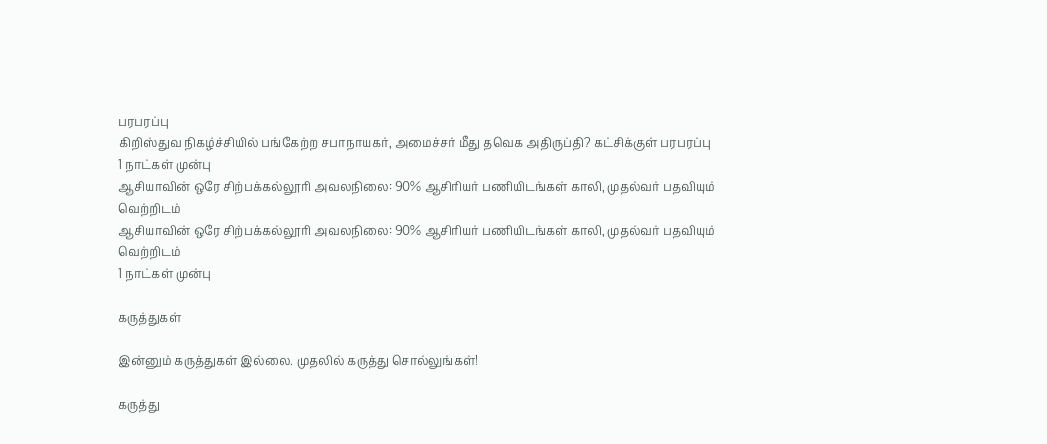பரபரப்பு
கிறிஸ்துவ நிகழ்ச்சியில் பங்கேற்ற சபாநாயகர், அமைச்சர் மீது தவெக அதிருப்தி? கட்சிக்குள் பரபரப்பு
1 நாட்கள் முன்பு
ஆசியாவின் ஒரே சிற்பக்கல்லூரி அவலநிலை: 90% ஆசிரியர் பணியிடங்கள் காலி, முதல்வர் பதவியும் வெற்றிடம்
ஆசியாவின் ஒரே சிற்பக்கல்லூரி அவலநிலை: 90% ஆசிரியர் பணியிடங்கள் காலி, முதல்வர் பதவியும் வெற்றிடம்
1 நாட்கள் முன்பு

கருத்துகள்

இன்னும் கருத்துகள் இல்லை. முதலில் கருத்து சொல்லுங்கள்!

கருத்து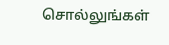சொல்லுங்கள்